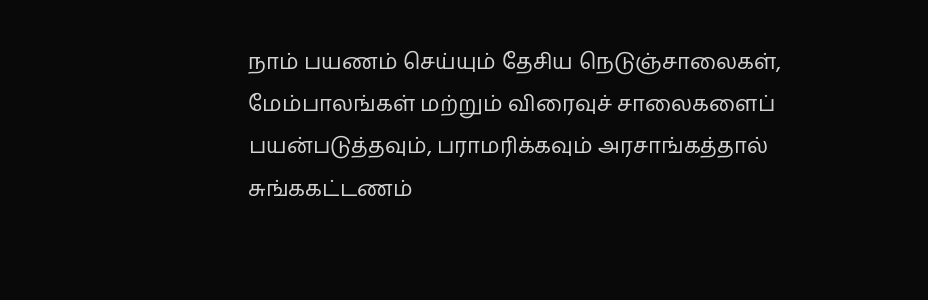நாம் பயணம் செய்யும் தேசிய நெடுஞ்சாலைகள், மேம்பாலங்கள் மற்றும் விரைவுச் சாலைகளைப் பயன்படுத்தவும், பராமரிக்கவும் அரசாங்கத்தால் சுங்ககட்டணம்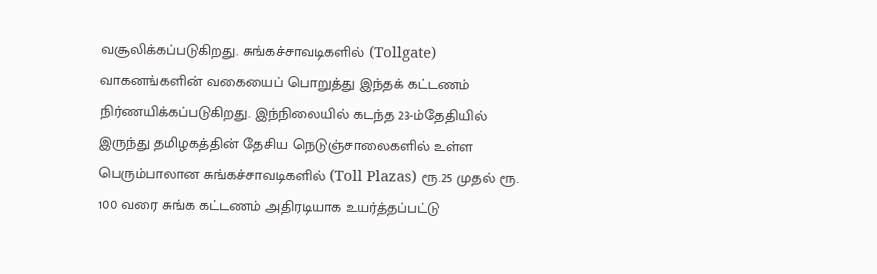வசூலிக்கப்படுகிறது. சுங்கச்சாவடிகளில் (Tollgate) வாகனங்களின் வகையைப் பொறுத்து இந்தக் கட்டணம் நிர்ணயிக்கப்படுகிறது. இந்நிலையில் கடந்த 23-ம்தேதியில் இருந்து தமிழகத்தின் தேசிய நெடுஞ்சாலைகளில் உள்ள பெரும்பாலான சுங்கச்சாவடிகளில் (Toll Plazas) ரூ.25 முதல் ரூ. 100 வரை சுங்க கட்டணம் அதிரடியாக உயர்த்தப்பட்டு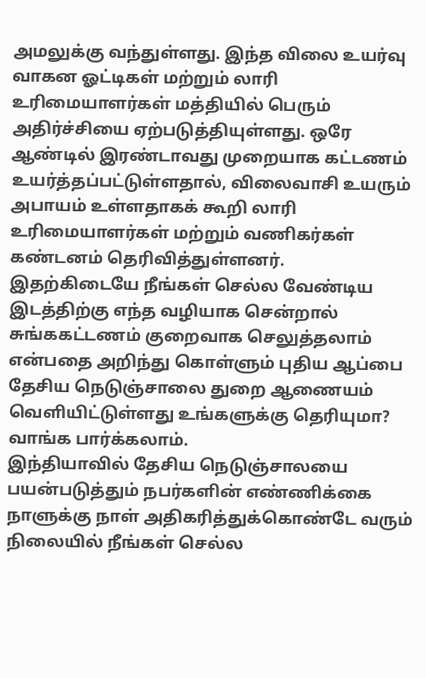அமலுக்கு வந்துள்ளது. இந்த விலை உயர்வு வாகன ஓட்டிகள் மற்றும் லாரி உரிமையாளர்கள் மத்தியில் பெரும் அதிர்ச்சியை ஏற்படுத்தியுள்ளது. ஒரே ஆண்டில் இரண்டாவது முறையாக கட்டணம் உயர்த்தப்பட்டுள்ளதால், விலைவாசி உயரும் அபாயம் உள்ளதாகக் கூறி லாரி உரிமையாளர்கள் மற்றும் வணிகர்கள் கண்டனம் தெரிவித்துள்ளனர்.
இதற்கிடையே நீங்கள் செல்ல வேண்டிய இடத்திற்கு எந்த வழியாக சென்றால் சுங்ககட்டணம் குறைவாக செலுத்தலாம் என்பதை அறிந்து கொள்ளும் புதிய ஆப்பை தேசிய நெடுஞ்சாலை துறை ஆணையம் வெளியிட்டுள்ளது உங்களுக்கு தெரியுமா? வாங்க பார்க்கலாம்.
இந்தியாவில் தேசிய நெடுஞ்சாலயை பயன்படுத்தும் நபர்களின் எண்ணிக்கை நாளுக்கு நாள் அதிகரித்துக்கொண்டே வரும் நிலையில் நீங்கள் செல்ல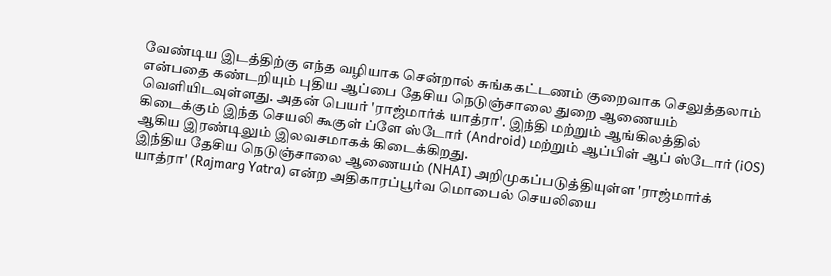வேண்டிய இடத்திற்கு எந்த வழியாக சென்றால் சுங்ககட்டணம் குறைவாக செலுத்தலாம் என்பதை கண்டறியும் புதிய ஆப்பை தேசிய நெடுஞ்சாலை துறை ஆணையம் வெளியிடவுள்ளது. அதன் பெயர் 'ராஜ்மார்க் யாத்ரா'. இந்தி மற்றும் ஆங்கிலத்தில் கிடைக்கும் இந்த செயலி கூகுள் ப்ளே ஸ்டோர் (Android) மற்றும் ஆப்பிள் ஆப் ஸ்டோர் (iOS) ஆகிய இரண்டிலும் இலவசமாகக் கிடைக்கிறது.
இந்திய தேசிய நெடுஞ்சாலை ஆணையம் (NHAI) அறிமுகப்படுத்தியுள்ள 'ராஜ்மார்க் யாத்ரா' (Rajmarg Yatra) என்ற அதிகாரப்பூர்வ மொபைல் செயலியை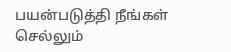பயன்படுத்தி நீங்கள் செல்லும்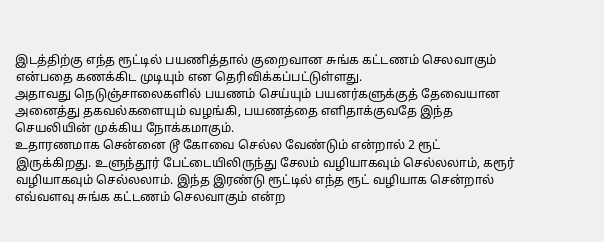இடத்திற்கு எந்த ரூட்டில் பயணித்தால் குறைவான சுங்க கட்டணம் செலவாகும் என்பதை கணக்கிட முடியும் என தெரிவிக்கப்பட்டுள்ளது.
அதாவது நெடுஞ்சாலைகளில் பயணம் செய்யும் பயனர்களுக்குத் தேவையான அனைத்து தகவல்களையும் வழங்கி, பயணத்தை எளிதாக்குவதே இந்த செயலியின் முக்கிய நோக்கமாகும்.
உதாரணமாக சென்னை டூ கோவை செல்ல வேண்டும் என்றால் 2 ரூட் இருக்கிறது. உளுந்தூர் பேட்டையிலிருந்து சேலம் வழியாகவும் செல்லலாம், கரூர் வழியாகவும் செல்லலாம். இந்த இரண்டு ரூட்டில் எந்த ரூட் வழியாக சென்றால் எவ்வளவு சுங்க கட்டணம் செலவாகும் என்ற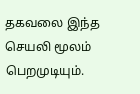தகவலை இந்த செயலி மூலம் பெறமுடியும்.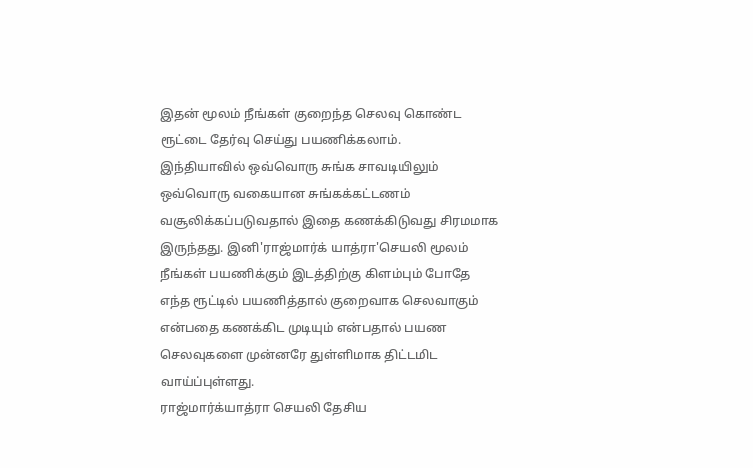இதன் மூலம் நீங்கள் குறைந்த செலவு கொண்ட ரூட்டை தேர்வு செய்து பயணிக்கலாம்.
இந்தியாவில் ஒவ்வொரு சுங்க சாவடியிலும் ஒவ்வொரு வகையான சுங்கக்கட்டணம் வசூலிக்கப்படுவதால் இதை கணக்கிடுவது சிரமமாக இருந்தது. இனி'ராஜ்மார்க் யாத்ரா'செயலி மூலம் நீங்கள் பயணிக்கும் இடத்திற்கு கிளம்பும் போதே எந்த ரூட்டில் பயணித்தால் குறைவாக செலவாகும் என்பதை கணக்கிட முடியும் என்பதால் பயண செலவுகளை முன்னரே துள்ளிமாக திட்டமிட வாய்ப்புள்ளது.
ராஜ்மார்க்யாத்ரா செயலி தேசிய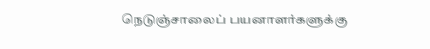நெடுஞ்சாலைப் பயனாளர்களுக்கு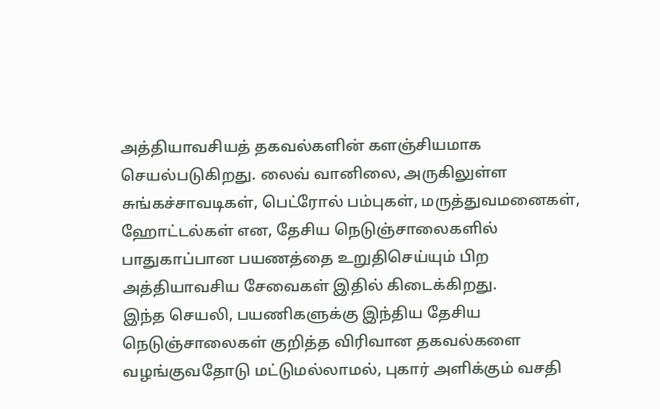அத்தியாவசியத் தகவல்களின் களஞ்சியமாக செயல்படுகிறது. லைவ் வானிலை, அருகிலுள்ள சுங்கச்சாவடிகள், பெட்ரோல் பம்புகள், மருத்துவமனைகள், ஹோட்டல்கள் என, தேசிய நெடுஞ்சாலைகளில் பாதுகாப்பான பயணத்தை உறுதிசெய்யும் பிற அத்தியாவசிய சேவைகள் இதில் கிடைக்கிறது.
இந்த செயலி, பயணிகளுக்கு இந்திய தேசிய நெடுஞ்சாலைகள் குறித்த விரிவான தகவல்களை வழங்குவதோடு மட்டுமல்லாமல், புகார் அளிக்கும் வசதி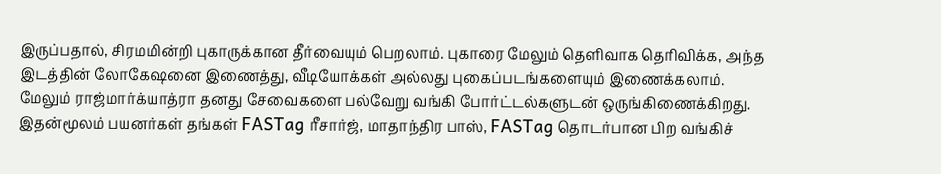இருப்பதால், சிரமமின்றி புகாருக்கான தீர்வையும் பெறலாம். புகாரை மேலும் தெளிவாக தெரிவிக்க, அந்த இடத்தின் லோகேஷனை இணைத்து, வீடியோக்கள் அல்லது புகைப்படங்களையும் இணைக்கலாம்.
மேலும் ராஜ்மார்க்யாத்ரா தனது சேவைகளை பல்வேறு வங்கி போர்ட்டல்களுடன் ஒருங்கிணைக்கிறது. இதன்மூலம் பயனர்கள் தங்கள் FASTag ரீசார்ஜ், மாதாந்திர பாஸ், FASTag தொடர்பான பிற வங்கிச்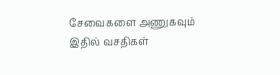சேவைகளை அணுகவும் இதில் வசதிகள்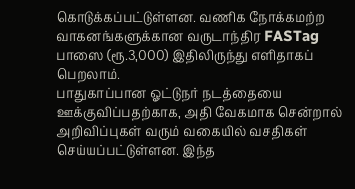கொடுக்கப்பட்டுள்ளன. வணிக நோக்கமற்ற வாகனங்களுக்கான வருடாந்திர FASTag பாஸை (ரூ.3,000) இதிலிருந்து எளிதாகப் பெறலாம்.
பாதுகாப்பான ஓட்டுநர் நடத்தையை ஊக்குவிப்பதற்காக, அதி வேகமாக சென்றால் அறிவிப்புகள் வரும் வகையில் வசதிகள் செய்யப்பட்டுள்ளன. இந்த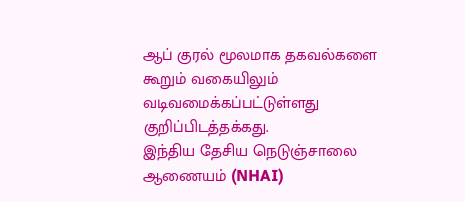ஆப் குரல் மூலமாக தகவல்களை கூறும் வகையிலும் வடிவமைக்கப்பட்டுள்ளது குறிப்பிடத்தக்கது.
இந்திய தேசிய நெடுஞ்சாலை ஆணையம் (NHAI)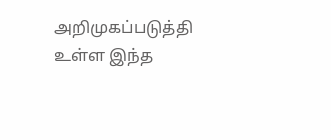அறிமுகப்படுத்தி உள்ள இந்த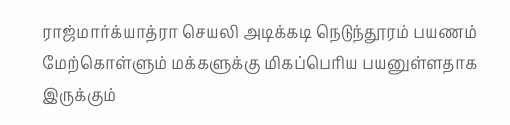ராஜ்மார்க்யாத்ரா செயலி அடிக்கடி நெடுந்தூரம் பயணம் மேற்கொள்ளும் மக்களுக்கு மிகப்பெரிய பயனுள்ளதாக இருக்கும்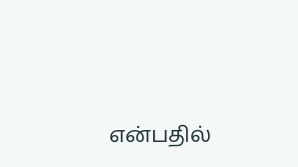என்பதில்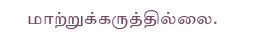மாற்றுக்கருத்தில்லை.